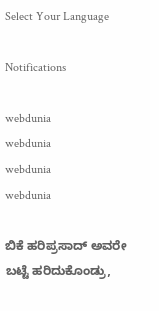Select Your Language

Notifications

webdunia
webdunia
webdunia
webdunia

ಬಿಕೆ ಹರಿಪ್ರಸಾದ್ ಅವರೇ ಬಟ್ಟೆ ಹರಿದುಕೊಂಡ್ರು,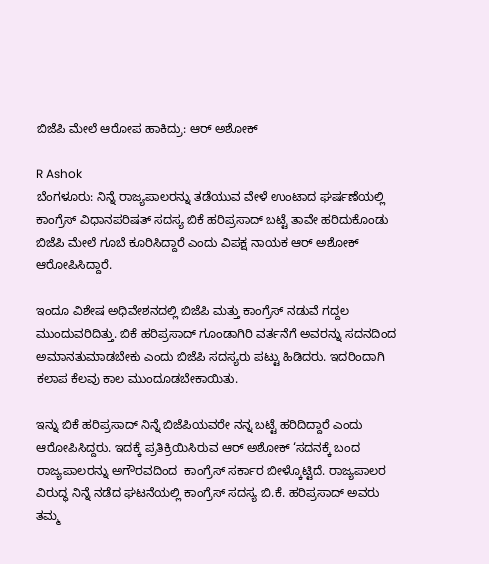ಬಿಜೆಪಿ ಮೇಲೆ ಆರೋಪ ಹಾಕಿದ್ರು: ಆರ್ ಅಶೋಕ್

R Ashok
ಬೆಂಗಳೂರು: ನಿನ್ನೆ ರಾಜ್ಯಪಾಲರನ್ನು ತಡೆಯುವ ವೇಳೆ ಉಂಟಾದ ಘರ್ಷಣೆಯಲ್ಲಿ ಕಾಂಗ್ರೆಸ್ ವಿಧಾನಪರಿಷತ್ ಸದಸ್ಯ ಬಿಕೆ ಹರಿಪ್ರಸಾದ್ ಬಟ್ಟೆ ತಾವೇ ಹರಿದುಕೊಂಡು ಬಿಜೆಪಿ ಮೇಲೆ ಗೂಬೆ ಕೂರಿಸಿದ್ದಾರೆ ಎಂದು ವಿಪಕ್ಷ ನಾಯಕ ಆರ್ ಅಶೋಕ್ ಆರೋಪಿಸಿದ್ದಾರೆ.

ಇಂದೂ ವಿಶೇಷ ಅಧಿವೇಶನದಲ್ಲಿ ಬಿಜೆಪಿ ಮತ್ತು ಕಾಂಗ್ರೆಸ್ ನಡುವೆ ಗದ್ದಲ ಮುಂದುವರಿದಿತ್ತು. ಬಿಕೆ ಹರಿಪ್ರಸಾದ್ ಗೂಂಡಾಗಿರಿ ವರ್ತನೆಗೆ ಅವರನ್ನು ಸದನದಿಂದ ಅಮಾನತುಮಾಡಬೇಕು ಎಂದು ಬಿಜೆಪಿ ಸದಸ್ಯರು ಪಟ್ಟು ಹಿಡಿದರು. ಇದರಿಂದಾಗಿ ಕಲಾಪ ಕೆಲವು ಕಾಲ ಮುಂದೂಡಬೇಕಾಯಿತು.

ಇನ್ನು ಬಿಕೆ ಹರಿಪ್ರಸಾದ್ ನಿನ್ನೆ ಬಿಜೆಪಿಯವರೇ ನನ್ನ ಬಟ್ಟೆ ಹರಿದಿದ್ದಾರೆ ಎಂದು ಆರೋಪಿಸಿದ್ದರು. ಇದಕ್ಕೆ ಪ್ರತಿಕ್ರಿಯಿಸಿರುವ ಆರ್ ಅಶೋಕ್ ‘ಸದನಕ್ಕೆ ಬಂದ ರಾಜ್ಯಪಾಲರನ್ನು ಅಗೌರವದಿಂದ  ಕಾಂಗ್ರೆಸ್ ಸರ್ಕಾರ ಬೀಳ್ಕೊಟ್ಟಿದೆ. ರಾಜ್ಯಪಾಲರ ವಿರುದ್ಧ ನಿನ್ನೆ ನಡೆದ ಘಟನೆಯಲ್ಲಿ ಕಾಂಗ್ರೆಸ್‌ ಸದಸ್ಯ ಬಿ.ಕೆ. ಹರಿಪ್ರಸಾದ್‌ ಅವರು ತಮ್ಮ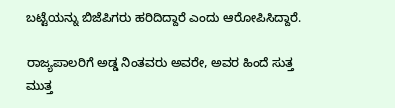ಬಟ್ಟೆಯನ್ನು ಬಿಜೆಪಿಗರು ಹರಿದಿದ್ದಾರೆ ಎಂದು ಆರೋಪಿಸಿದ್ದಾರೆ.

ರಾಜ್ಯಪಾಲರಿಗೆ ಅಡ್ಡ ನಿಂತವರು ಅವರೇ, ಅವರ ಹಿಂದೆ ಸುತ್ತ ಮುತ್ತ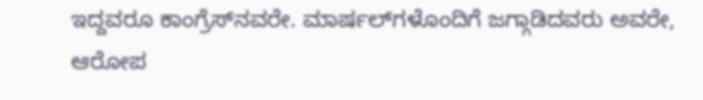ಇದ್ದವರೂ ಕಾಂಗ್ರೆಸ್‌ನವರೇ. ಮಾರ್ಷಲ್‌ಗಳೊಂದಿಗೆ ಜಗ್ಗಾಡಿದವರು ಅವರೇ, ಆರೋಪ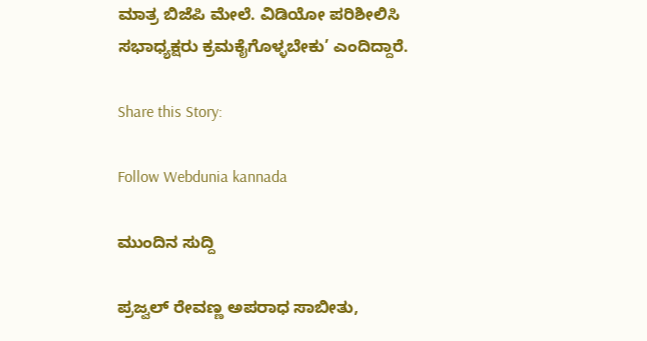ಮಾತ್ರ ಬಿಜೆಪಿ ಮೇಲೆ. ವಿಡಿಯೋ ಪರಿಶೀಲಿಸಿ ಸಭಾಧ್ಯಕ್ಷರು ಕ್ರಮಕೈಗೊಳ್ಳಬೇಕು’ ಎಂದಿದ್ದಾರೆ.

Share this Story:

Follow Webdunia kannada

ಮುಂದಿನ ಸುದ್ದಿ

ಪ್ರಜ್ವಲ್ ರೇವಣ್ಣ ಅಪರಾಧ ಸಾಬೀತು,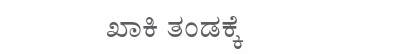ಖಾಕಿ ತಂಡಕ್ಕೆ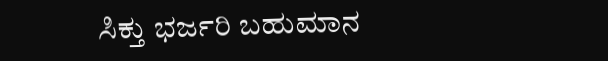ಸಿಕ್ತು ಭರ್ಜರಿ ಬಹುಮಾನ